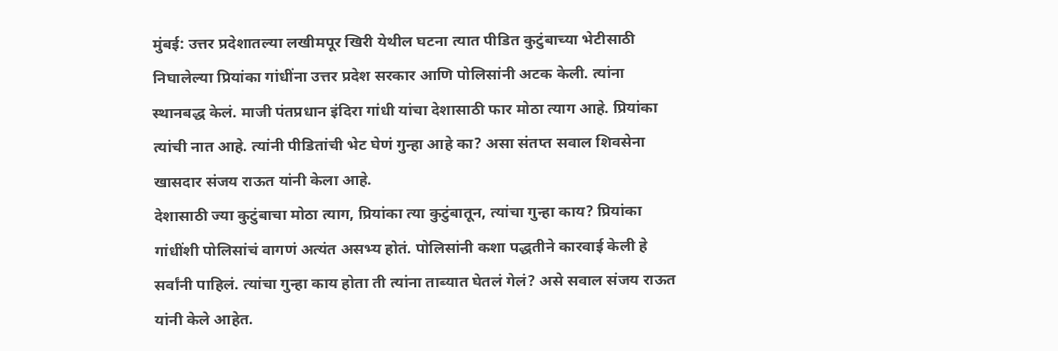मुंबई: उत्तर प्रदेशातल्या लखीमपूर खिरी येथील घटना त्यात पीडित कुटुंबाच्या भेटीसाठी निघालेल्या प्रियांका गांधींना उत्तर प्रदेश सरकार आणि पोलिसांनी अटक केली. त्यांना स्थानबद्ध केलं. माजी पंतप्रधान इंदिरा गांधी यांचा देशासाठी फार मोठा त्याग आहे. प्रियांका त्यांची नात आहे. त्यांनी पीडितांची भेट घेणं गुन्हा आहे का? असा संतप्त सवाल शिवसेना खासदार संजय राऊत यांनी केला आहे.
देशासाठी ज्या कुटुंबाचा मोठा त्याग, प्रियांका त्या कुटुंबातून, त्यांचा गुन्हा काय? प्रियांका गांधींशी पोलिसांचं वागणं अत्यंत असभ्य होतं. पोलिसांनी कशा पद्धतीने कारवाई केली हे सर्वांनी पाहिलं. त्यांचा गुन्हा काय होता ती त्यांना ताब्यात घेतलं गेलं? असे सवाल संजय राऊत यांनी केले आहेत.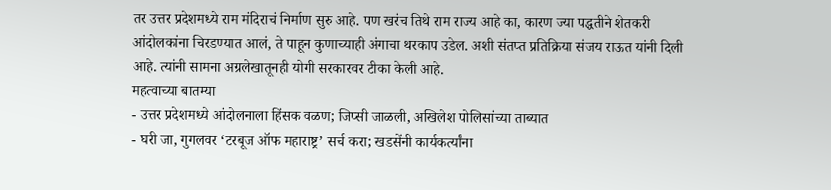तर उत्तर प्रदेशमध्ये राम मंदिराचं निर्माण सुरु आहे. पण खरंच तिथे राम राज्य आहे का, कारण ज्या पद्धतीने शेतकरी आंदोलकांना चिरडण्यात आलं, ते पाहून कुणाच्याही अंगाचा थरकाप उडेल. अशी संतप्त प्रतिक्रिया संजय राऊत यांनी दिली आहे. त्यांनी सामना अग्रलेखातूनही योगी सरकारवर टीका केली आहे.
महत्वाच्या बातम्या
- उत्तर प्रदेशमध्ये आंदोलनाला हिंसक वळण; जिप्सी जाळली, अखिलेश पोलिसांच्या ताब्यात
- घरी जा, गुगलवर ‘टरबूज ऑफ महाराष्ट्र’ सर्च करा; खडसेंनी कार्यकर्त्यांना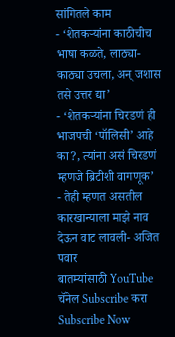सांगितले काम
- ‘शेतकऱ्यांना काठीचीच भाषा कळते, लाठ्या-काठ्या उचला, अन् जशास तसे उत्तर द्या’
- ‘शेतकऱ्यांना चिरडणं ही भाजपची ‘पॉलिसी’ आहे का?, त्यांना असं चिरडणं म्हणजे ब्रिटीशी वागणूक’
- तेही म्हणत असतील कारखान्याला माझे नाव देऊन वाट लावली- अजित पवार
बातम्यांसाठी YouTube चॅनेल Subscribe करा
Subscribe Now